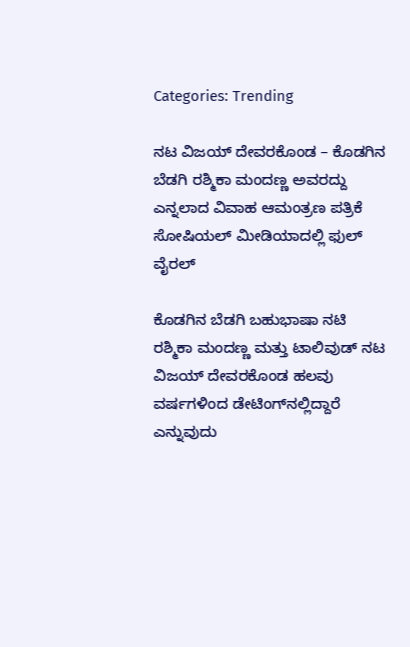Categories: Trending

ನಟ ವಿಜಯ್ ದೇವರಕೊಂಡ – ಕೊಡಗಿನ ಬೆಡಗಿ ರಶ್ಮಿಕಾ ಮಂದಣ್ಣ ಅವರದ್ದು ಎನ್ನಲಾದ ವಿವಾಹ ಆಮಂತ್ರಣ ಪತ್ರಿಕೆ ಸೋಷಿಯಲ್ ಮೀಡಿಯಾದಲ್ಲಿ ಫುಲ್ ವೈರಲ್

ಕೊಡಗಿನ ಬೆಡಗಿ ಬಹುಭಾಷಾ ನಟಿ ರಶ್ಮಿಕಾ ಮಂದಣ್ಣ ಮತ್ತು ಟಾಲಿವುಡ್ ನಟ ವಿಜಯ್ ದೇವರಕೊಂಡ ಹಲವು ವರ್ಷಗಳಿಂದ ಡೇಟಿಂಗ್‌ನಲ್ಲಿದ್ದಾರೆ ಎನ್ನುವುದು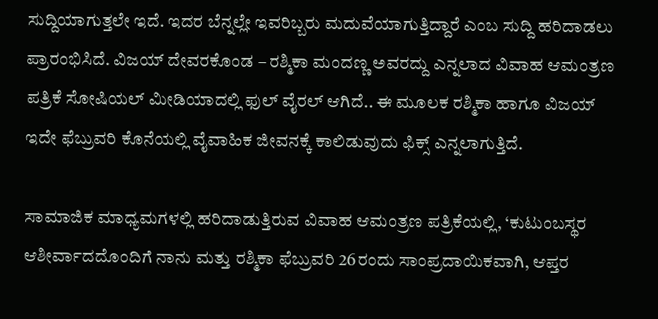ಸುದ್ದಿಯಾಗುತ್ತಲೇ ಇದೆ. ಇದರ ಬೆನ್ನಲ್ಲೇ ಇವರಿಬ್ಬರು ಮದುವೆಯಾಗುತ್ತಿದ್ದಾರೆ ಎಂಬ ಸುದ್ದಿ ಹರಿದಾಡಲು ಪ್ರಾರಂಭಿಸಿದೆ. ವಿಜಯ್ ದೇವರಕೊಂಡ – ರಶ್ಮಿಕಾ ಮಂದಣ್ಣ ಅವರದ್ದು ಎನ್ನಲಾದ ವಿವಾಹ ಆಮಂತ್ರಣ ಪತ್ರಿಕೆ ಸೋಷಿಯಲ್ ಮೀಡಿಯಾದಲ್ಲಿ ಫುಲ್ ವೈರಲ್ ಆಗಿದೆ.. ಈ ಮೂಲಕ ರಶ್ಮಿಕಾ ಹಾಗೂ ವಿಜಯ್ ಇದೇ ಫೆಬ್ರುವರಿ ಕೊನೆಯಲ್ಲಿ ವೈವಾಹಿಕ ಜೀವನಕ್ಕೆ ಕಾಲಿಡುವುದು ಫಿಕ್ಸ್ ಎನ್ನಲಾಗುತ್ತಿದೆ.

ಸಾಮಾಜಿಕ ಮಾಧ್ಯಮಗಳಲ್ಲಿ ಹರಿದಾಡುತ್ತಿರುವ ವಿವಾಹ ಆಮಂತ್ರಣ ಪತ್ರಿಕೆಯಲ್ಲಿ, ‘ಕುಟುಂಬಸ್ಥರ ಆಶೀರ್ವಾದದೊಂದಿಗೆ ನಾನು ಮತ್ತು ರಶ್ಮಿಕಾ ಫೆಬ್ರುವರಿ 26ರಂದು ಸಾಂಪ್ರದಾಯಿಕವಾಗಿ, ಆಪ್ತರ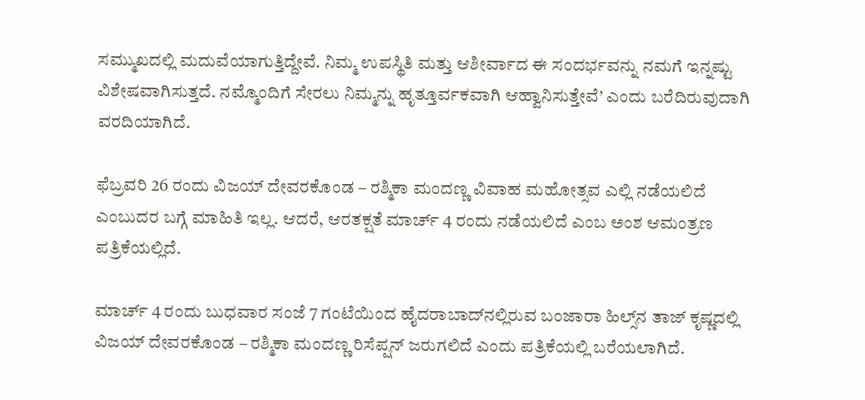ಸಮ್ಮುಖದಲ್ಲಿ ಮದುವೆಯಾಗುತ್ತಿದ್ದೇವೆ. ನಿಮ್ಮ ಉಪಸ್ಥಿತಿ ಮತ್ತು ಆಶೀರ್ವಾದ ಈ ಸಂದರ್ಭವನ್ನು ನಮಗೆ ಇನ್ನಷ್ಟು ವಿಶೇಷವಾಗಿಸುತ್ತದೆ. ನಮ್ಮೊಂದಿಗೆ ಸೇರಲು ನಿಮ್ಮನ್ನು ಹೃತ್ತೂರ್ವಕವಾಗಿ ಆಹ್ವಾನಿಸುತ್ತೇವೆ’ ಎಂದು ಬರೆದಿರುವುದಾಗಿ ವರದಿಯಾಗಿದೆ.

ಫೆಬ್ರವರಿ 26 ರಂದು ವಿಜಯ್ ದೇವರಕೊಂಡ – ರಶ್ಮಿಕಾ ಮಂದಣ್ಣ ವಿವಾಹ ಮಹೋತ್ಸವ ಎಲ್ಲಿ ನಡೆಯಲಿದೆ ಎಂಬುದರ ಬಗ್ಗೆ ಮಾಹಿತಿ ಇಲ್ಲ. ಆದರೆ, ಆರತಕ್ಷತೆ ಮಾರ್ಚ್ 4 ರಂದು ನಡೆಯಲಿದೆ ಎಂಬ ಅಂಶ ಆಮಂತ್ರಣ ಪತ್ರಿಕೆಯಲ್ಲಿದೆ.

ಮಾರ್ಚ್ 4 ರಂದು ಬುಧವಾರ ಸಂಜೆ 7 ಗಂಟೆಯಿಂದ ಹೈದರಾಬಾದ್‌ನಲ್ಲಿರುವ ಬಂಜಾರಾ ಹಿಲ್ಸ್‌ನ ತಾಜ್‌ ಕೃಷ್ಣದಲ್ಲಿ ವಿಜಯ್ ದೇವರಕೊಂಡ – ರಶ್ಮಿಕಾ ಮಂದಣ್ಣ ರಿಸೆಪ್ಷನ್ ಜರುಗಲಿದೆ ಎಂದು ಪತ್ರಿಕೆಯಲ್ಲಿ ಬರೆಯಲಾಗಿದೆ.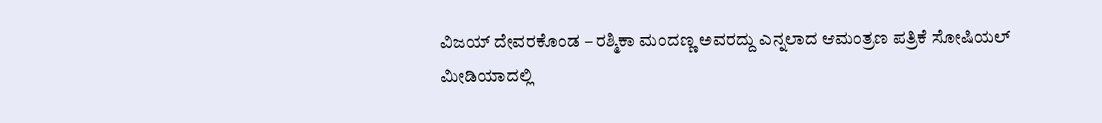ವಿಜಯ್ ದೇವರಕೊಂಡ – ರಶ್ಮಿಕಾ ಮಂದಣ್ಣ ಅವರದ್ದು ಎನ್ನಲಾದ ಆಮಂತ್ರಣ ಪತ್ರಿಕೆ ಸೋಷಿಯಲ್ ಮೀಡಿಯಾದಲ್ಲಿ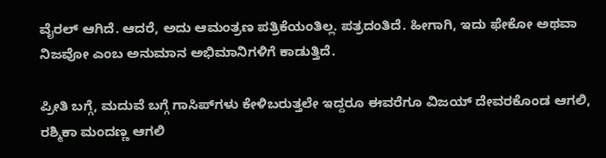ವೈರಲ್ ಆಗಿದೆ. ಆದರೆ, ಅದು ಆಮಂತ್ರಣ ಪತ್ರಿಕೆಯಂತಿಲ್ಲ. ಪತ್ರದಂತಿದೆ. ಹೀಗಾಗಿ, ಇದು ಫೇಕೋ ಅಥವಾ ನಿಜವೋ ಎಂಬ ಅನುಮಾನ ಅಭಿಮಾನಿಗಳಿಗೆ ಕಾಡುತ್ತಿದೆ.

ಪ್ರೀತಿ ಬಗ್ಗೆ, ಮದುವೆ ಬಗ್ಗೆ ಗಾಸಿಪ್‌ಗಳು ಕೇಳಿಬರುತ್ತಲೇ ಇದ್ದರೂ ಈವರೆಗೂ ವಿಜಯ್ ದೇವರಕೊಂಡ ಆಗಲಿ, ರಶ್ಮಿಕಾ ಮಂದಣ್ಣ ಆಗಲಿ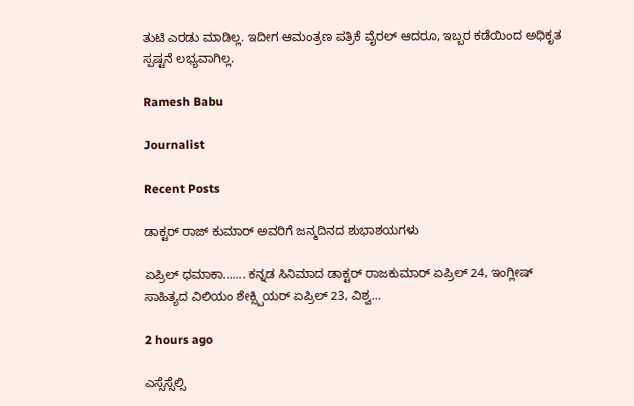ತುಟಿ ಎರಡು ಮಾಡಿಲ್ಲ. ಇದೀಗ ಆಮಂತ್ರಣ ಪತ್ರಿಕೆ ವೈರಲ್‌ ಆದರೂ, ಇಬ್ಬರ ಕಡೆಯಿಂದ ಅಧಿಕೃತ ಸ್ಪಷ್ಟನೆ ಲಭ್ಯವಾಗಿಲ್ಲ.

Ramesh Babu

Journalist

Recent Posts

ಡಾಕ್ಟರ್ ರಾಜ್ ಕುಮಾರ್ ಅವರಿಗೆ ಜನ್ಮದಿನದ ಶುಭಾಶಯಗಳು

ಏಪ್ರಿಲ್ ಧಮಾಕಾ....... ಕನ್ನಡ ಸಿನಿಮಾದ ಡಾಕ್ಟರ್ ರಾಜಕುಮಾರ್ ಏಪ್ರಿಲ್ 24, ಇಂಗ್ಲೀಷ್ ಸಾಹಿತ್ಯದ ವಿಲಿಯಂ ಶೇಕ್ಸ್ಪಿಯರ್ ಏಪ್ರಿಲ್ 23, ವಿಶ್ವ…

2 hours ago

ಎಸ್ಸೆಸ್ಸೆಲ್ಸಿ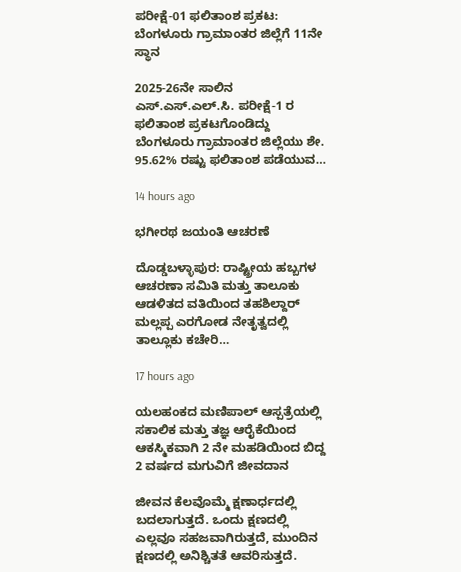ಪರೀಕ್ಷೆ-01 ಫಲಿತಾಂಶ ಪ್ರಕಟ: ಬೆಂಗಳೂರು ಗ್ರಾಮಾಂತರ ಜಿಲ್ಲೆಗೆ 11ನೇ ಸ್ಥಾನ

2025-26ನೇ ಸಾಲಿನ ಎಸ್.ಎಸ್.ಎಲ್.ಸಿ. ಪರೀಕ್ಷೆ-1 ರ ಫಲಿತಾಂಶ ಪ್ರಕಟಗೊಂಡಿದ್ದು ಬೆಂಗಳೂರು ಗ್ರಾಮಾಂತರ ಜಿಲ್ಲೆಯು ಶೇ. 95.62% ರಷ್ಟು ಫಲಿತಾಂಶ ಪಡೆಯುವ…

14 hours ago

ಭಗೀರಥ ಜಯಂತಿ ಆಚರಣೆ

ದೊಡ್ಡಬಳ್ಳಾಪುರ: ರಾಷ್ಟ್ರೀಯ ಹಬ್ಬಗಳ ಆಚರಣಾ ಸಮಿತಿ ಮತ್ತು ತಾಲೂಕು ಆಡಳಿತದ ವತಿಯಿಂದ ತಹಶಿಲ್ದಾರ್ ಮಲ್ಲಪ್ಪ ಎರಗೋಡ ನೇತೃತ್ವದಲ್ಲಿ ತಾಲ್ಲೂಕು ಕಚೇರಿ…

17 hours ago

ಯಲಹಂಕದ ಮಣಿಪಾಲ್ ಆಸ್ಪತ್ರೆಯಲ್ಲಿ ಸಕಾಲಿಕ ಮತ್ತು ತಜ್ಞ ಆರೈಕೆಯಿಂದ ಆಕಸ್ಮಿಕವಾಗಿ 2 ನೇ ಮಹಡಿಯಿಂದ ಬಿದ್ದ 2 ವರ್ಷದ ಮಗುವಿಗೆ ಜೀವದಾನ

ಜೀವನ ಕೆಲವೊಮ್ಮೆ ಕ್ಷಣಾರ್ಧದಲ್ಲಿ ಬದಲಾಗುತ್ತದೆ. ಒಂದು ಕ್ಷಣದಲ್ಲಿ ಎಲ್ಲವೂ ಸಹಜವಾಗಿರುತ್ತದೆ, ಮುಂದಿನ ಕ್ಷಣದಲ್ಲಿ ಅನಿಶ್ಚಿತತೆ ಆವರಿಸುತ್ತದೆ.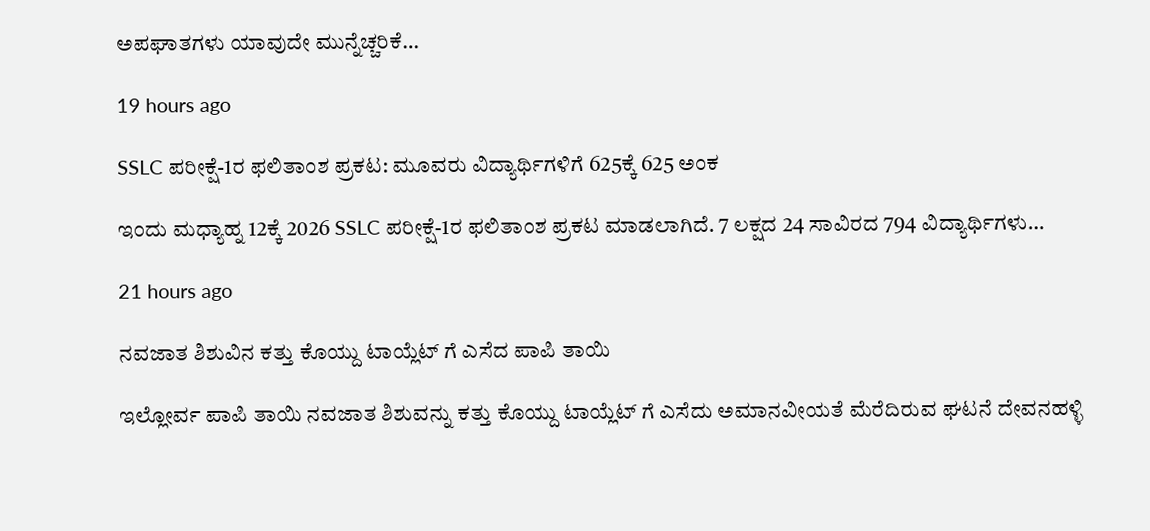ಅಪಘಾತಗಳು ಯಾವುದೇ ಮುನ್ನೆಚ್ಚರಿಕೆ…

19 hours ago

SSLC ಪರೀಕ್ಷೆ-1ರ ಫಲಿತಾಂಶ ಪ್ರಕಟ: ಮೂವರು‌ ವಿದ್ಯಾರ್ಥಿಗಳಿಗೆ 625ಕ್ಕೆ 625 ಅಂಕ

ಇಂದು ಮಧ್ಯಾಹ್ನ 12ಕ್ಕೆ 2026 SSLC ಪರೀಕ್ಷೆ-1ರ ಫಲಿತಾಂಶ ಪ್ರಕಟ ಮಾಡಲಾಗಿದೆ. 7 ಲಕ್ಷದ 24 ಸಾವಿರದ 794 ವಿದ್ಯಾರ್ಥಿಗಳು…

21 hours ago

ನವಜಾತ ಶಿಶುವಿನ ಕತ್ತು ಕೊಯ್ದು ಟಾಯ್ಲೆಟ್ ಗೆ ಎಸೆದ ಪಾಪಿ ತಾಯಿ

ಇಲ್ಲೋರ್ವ ಪಾಪಿ ತಾಯಿ ನವಜಾತ ಶಿಶುವನ್ನು ಕತ್ತು ಕೊಯ್ದು ಟಾಯ್ಲೆಟ್ ಗೆ ಎಸೆದು ಅಮಾನವೀಯತೆ ಮೆರೆದಿರುವ ಘಟನೆ ದೇವನಹಳ್ಳಿ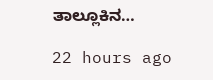ತಾಲ್ಲೂಕಿನ…

22 hours ago